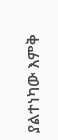ያልተነካው እምቅ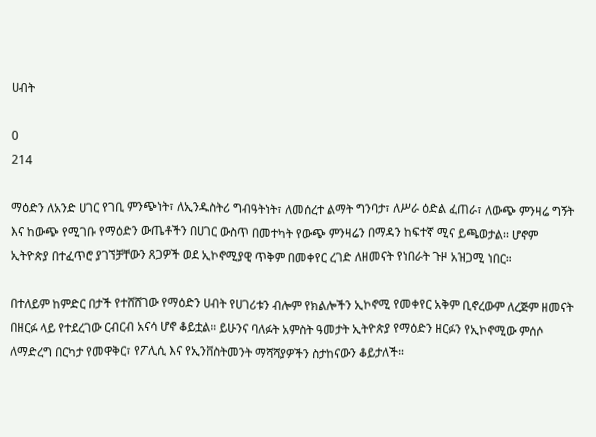ሀብት

0
214

ማዕድን ለአንድ ሀገር የገቢ ምንጭነት፣ ለኢንዱስትሪ ግብዓትነት፣ ለመሰረተ ልማት ግንባታ፣ ለሥራ ዕድል ፈጠራ፣ ለውጭ ምንዛሬ ግኝት እና ከውጭ የሚገቡ የማዕድን ውጤቶችን በሀገር ውስጥ በመተካት የውጭ ምንዛሬን በማዳን ከፍተኛ ሚና ይጫወታል፡፡ ሆኖም ኢትዮጵያ በተፈጥሮ ያገኘቻቸውን ጸጋዎች ወደ ኢኮኖሚያዊ ጥቅም በመቀየር ረገድ ለዘመናት የነበራት ጉዞ አዝጋሚ ነበር።

በተለይም ከምድር በታች የተሸሸገው የማዕድን ሀብት የሀገሪቱን ብሎም የክልሎችን ኢኮኖሚ የመቀየር አቅም ቢኖረውም ለረጅም ዘመናት በዘርፉ ላይ የተደረገው ርብርብ አናሳ ሆኖ ቆይቷል። ይሁንና ባለፉት አምስት ዓመታት ኢትዮጵያ የማዕድን ዘርፉን የኢኮኖሚው ምሰሶ ለማድረግ በርካታ የመዋቅር፣ የፖሊሲ እና የኢንቨስትመንት ማሻሻያዎችን ስታከናውን ቆይታለች።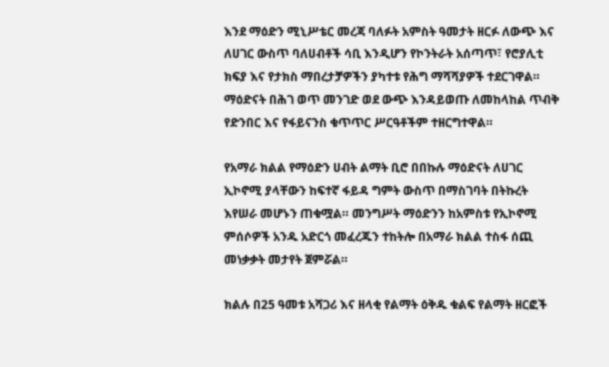እንደ ማዕድን ሚኒሥቴር መረጃ ባለፉት አምስት ዓመታት ዘርፉ ለውጭ እና ለሀገር ውስጥ ባለሀብቶች ሳቢ እንዲሆን የኮንትራት አሰጣጥ፣ የሮያሊቲ ክፍያ እና የታክስ ማበረታቻዎችን ያካተቱ የሕግ ማሻሻያዎች ተደርገዋል። ማዕድናት በሕገ ወጥ መንገድ ወደ ውጭ እንዳይወጡ ለመከላከል ጥብቅ የድንበር እና የፋይናንስ ቁጥጥር ሥርዓቶችም ተዘርግተዋል።

የአማራ ክልል የማዕድን ሀብት ልማት ቢሮ በበኩሉ ማዕድናት ለሀገር ኢኮኖሚ ያላቸውን ከፍተኛ ፋይዳ ግምት ውስጥ በማስገባት በትኩረት እየሠራ መሆኑን ጠቁሟል። መንግሥት ማዕድንን ከአምስቱ የኢኮኖሚ ምሰሶዎች አንዱ አድርጎ መፈረጁን ተከትሎ በአማራ ክልል ተስፋ ሰጪ መነቃቃት መታየት ጀምሯል።

ክልሉ በ25 ዓመቱ አሻጋሪ እና ዘላቂ የልማት ዕቅዱ ቁልፍ የልማት ዘርፎች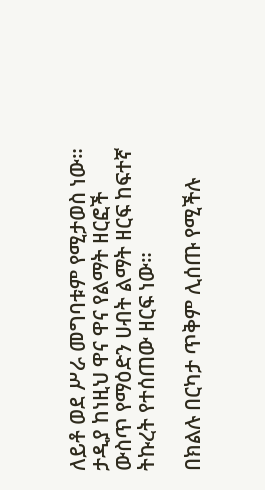ለይቶ ወደ ሥራ መግባቱም የሚታወስ ነው። ታዲያ ከነዚህ ዋና ዋና የልማት ዘርፎች ውስጥ የማዕድን ሀብት ልማት ዘርፍ ከፍተኛ ትኩረት የተሰጠው ዘርፍ ነው።

በክልሉ በርካታ ጥቅም ሊሰጡ የሚችሉ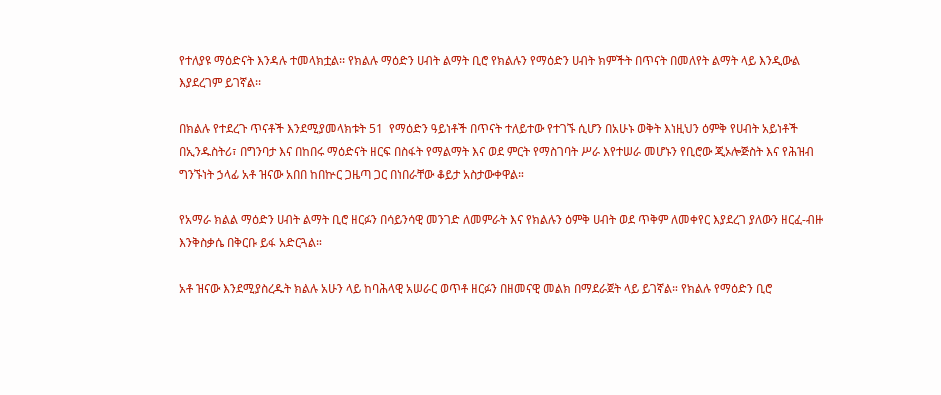የተለያዩ ማዕድናት እንዳሉ ተመላክቷል፡፡ የክልሉ ማዕድን ሀብት ልማት ቢሮ የክልሉን የማዕድን ሀብት ክምችት በጥናት በመለየት ልማት ላይ እንዲውል እያደረገም ይገኛል፡፡

በክልሉ የተደረጉ ጥናቶች እንደሚያመላክቱት 51  የማዕድን ዓይነቶች በጥናት ተለይተው የተገኙ ሲሆን በአሁኑ ወቅት እነዚህን ዕምቅ የሀብት አይነቶች በኢንዱስትሪ፣ በግንባታ እና በከበሩ ማዕድናት ዘርፍ በስፋት የማልማት እና ወደ ምርት የማስገባት ሥራ እየተሠራ መሆኑን የቢሮው ጂኦሎጅስት እና የሕዝብ ግንኙነት ኃላፊ አቶ ዝናው አበበ ከበኵር ጋዜጣ ጋር በነበራቸው ቆይታ አስታውቀዋል።

የአማራ ክልል ማዕድን ሀብት ልማት ቢሮ ዘርፉን በሳይንሳዊ መንገድ ለመምራት እና የክልሉን ዕምቅ ሀብት ወደ ጥቅም ለመቀየር እያደረገ ያለውን ዘርፈ-ብዙ እንቅስቃሴ በቅርቡ ይፋ አድርጓል።

አቶ ዝናው እንደሚያስረዱት ክልሉ አሁን ላይ ከባሕላዊ አሠራር ወጥቶ ዘርፉን በዘመናዊ መልክ በማደራጀት ላይ ይገኛል። የክልሉ የማዕድን ቢሮ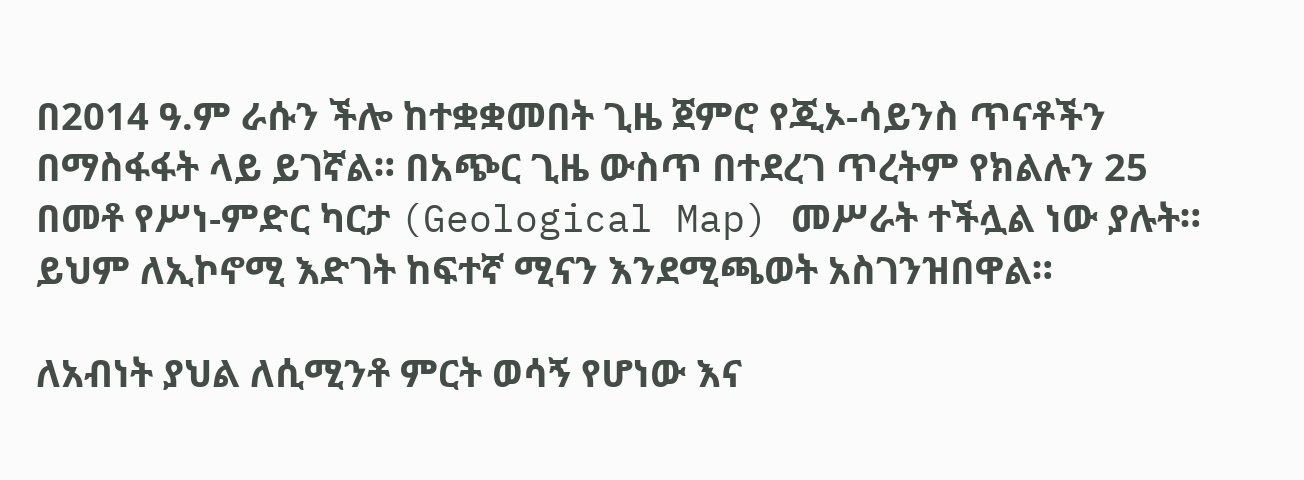በ2014 ዓ.ም ራሱን ችሎ ከተቋቋመበት ጊዜ ጀምሮ የጂኦ-ሳይንስ ጥናቶችን በማስፋፋት ላይ ይገኛል። በአጭር ጊዜ ውስጥ በተደረገ ጥረትም የክልሉን 25 በመቶ የሥነ-ምድር ካርታ (Geological Map) መሥራት ተችሏል ነው ያሉት። ይህም ለኢኮኖሚ እድገት ከፍተኛ ሚናን እንደሚጫወት አስገንዝበዋል።

ለአብነት ያህል ለሲሚንቶ ምርት ወሳኝ የሆነው እና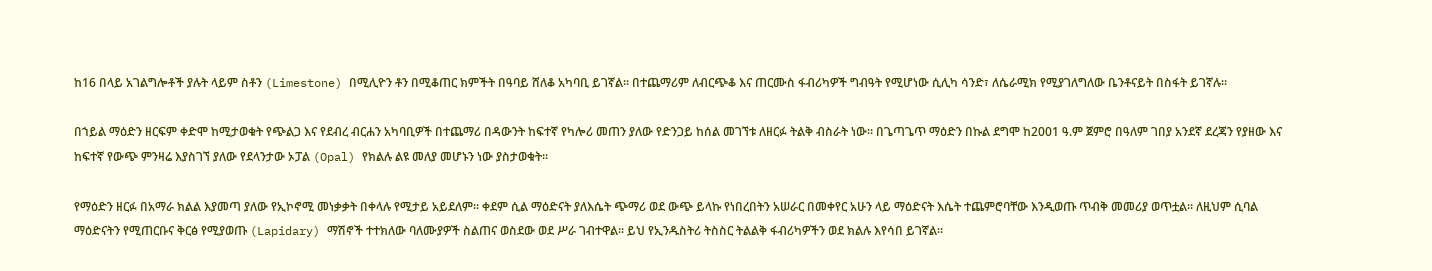ከ16 በላይ አገልግሎቶች ያሉት ላይም ስቶን (Limestone) በሚሊዮን ቶን በሚቆጠር ክምችት በዓባይ ሸለቆ አካባቢ ይገኛል። በተጨማሪም ለብርጭቆ እና ጠርሙስ ፋብሪካዎች ግብዓት የሚሆነው ሲሊካ ሳንድ፣ ለሴራሚክ የሚያገለግለው ቤንቶናይት በስፋት ይገኛሉ።

በኀይል ማዕድን ዘርፍም ቀድሞ ከሚታወቁት የጭልጋ እና የደብረ ብርሐን አካባቢዎች በተጨማሪ በዳውንት ከፍተኛ የካሎሪ መጠን ያለው የድንጋይ ከሰል መገኘቱ ለዘርፉ ትልቅ ብስራት ነው። በጌጣጌጥ ማዕድን በኩል ደግሞ ከ2001 ዓ.ም ጀምሮ በዓለም ገበያ አንደኛ ደረጃን የያዘው እና ከፍተኛ የውጭ ምንዛሬ እያስገኘ ያለው የደላንታው ኦፓል (Opal) የክልሉ ልዩ መለያ መሆኑን ነው ያስታወቁት።

የማዕድን ዘርፉ በአማራ ክልል እያመጣ ያለው የኢኮኖሚ መነቃቃት በቀላሉ የሚታይ አይደለም። ቀደም ሲል ማዕድናት ያለእሴት ጭማሪ ወደ ውጭ ይላኩ የነበረበትን አሠራር በመቀየር አሁን ላይ ማዕድናት እሴት ተጨምሮባቸው እንዲወጡ ጥብቅ መመሪያ ወጥቷል። ለዚህም ሲባል ማዕድናትን የሚጠርቡና ቅርፅ የሚያወጡ (Lapidary) ማሽኖች ተተክለው ባለሙያዎች ስልጠና ወስደው ወደ ሥራ ገብተዋል። ይህ የኢንዱስትሪ ትስስር ትልልቅ ፋብሪካዎችን ወደ ክልሉ እየሳበ ይገኛል።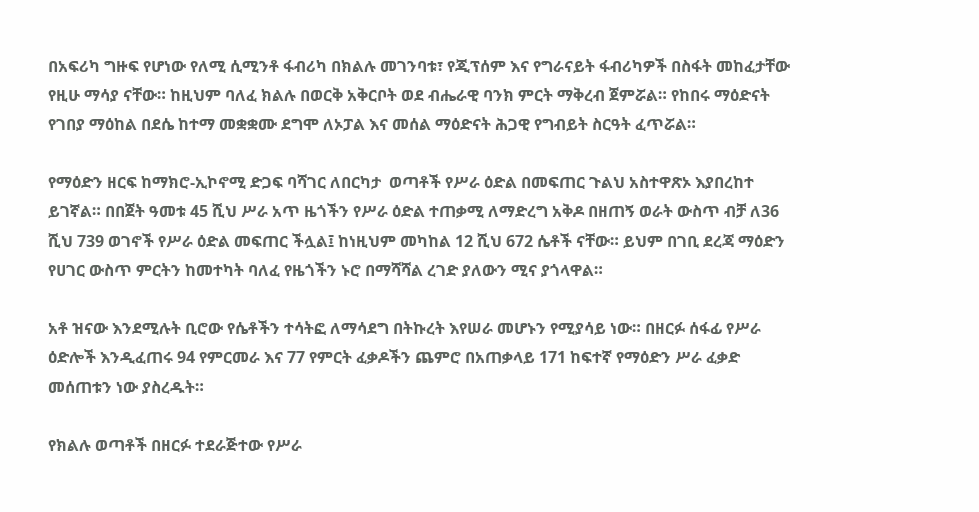በአፍሪካ ግዙፍ የሆነው የለሚ ሲሚንቶ ፋብሪካ በክልሉ መገንባቱ፣ የጂፕሰም እና የግራናይት ፋብሪካዎች በስፋት መከፈታቸው የዚሁ ማሳያ ናቸው። ከዚህም ባለፈ ክልሉ በወርቅ አቅርቦት ወደ ብሔራዊ ባንክ ምርት ማቅረብ ጀምሯል። የከበሩ ማዕድናት የገበያ ማዕከል በደሴ ከተማ መቋቋሙ ደግሞ ለኦፓል እና መሰል ማዕድናት ሕጋዊ የግብይት ስርዓት ፈጥሯል።

የማዕድን ዘርፍ ከማክሮ-ኢኮኖሚ ድጋፍ ባሻገር ለበርካታ  ወጣቶች የሥራ ዕድል በመፍጠር ጉልህ አስተዋጽኦ እያበረከተ ይገኛል። በበጀት ዓመቱ 45 ሺህ ሥራ አጥ ዜጎችን የሥራ ዕድል ተጠቃሚ ለማድረግ አቅዶ በዘጠኝ ወራት ውስጥ ብቻ ለ36 ሺህ 739 ወገኖች የሥራ ዕድል መፍጠር ችሏል፤ ከነዚህም መካከል 12 ሺህ 672 ሴቶች ናቸው። ይህም በገቢ ደረጃ ማዕድን የሀገር ውስጥ ምርትን ከመተካት ባለፈ የዜጎችን ኑሮ በማሻሻል ረገድ ያለውን ሚና ያጎላዋል።

አቶ ዝናው እንደሚሉት ቢሮው የሴቶችን ተሳትፎ ለማሳደግ በትኩረት እየሠራ መሆኑን የሚያሳይ ነው። በዘርፉ ሰፋፊ የሥራ ዕድሎች እንዲፈጠሩ 94 የምርመራ እና 77 የምርት ፈቃዶችን ጨምሮ በአጠቃላይ 171 ከፍተኛ የማዕድን ሥራ ፈቃድ መሰጠቱን ነው ያስረዱት።

የክልሉ ወጣቶች በዘርፉ ተደራጅተው የሥራ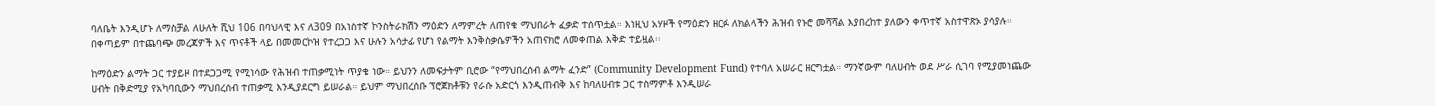ባለቤት እንዲሆኑ ለማስቻል ለሁለት ሺህ 106 በባህላዊ እና ለ309 በአነስተኛ ኮንስትራክሽን ማዕድን ለማምረት ለጠየቁ ማህበራት ፈቃድ ተሰጥቷል። እነዚህ አሃዞች የማዕድን ዘርፉ ለክልላችን ሕዝብ የኑሮ መሻሻል እያበረከተ ያለውን ቀጥተኛ አስተዋጽኦ ያሳያሉ። በቀጣይም በተጨባጭ መረጃዎች እና ጥናቶች ላይ በመመርኮዝ የተረጋጋ እና ሁሉን አሳታፊ የሆነ የልማት እንቅስቃሴዎችን አጠናክሮ ለመቀጠል እቅድ ተይዟል፡፡

ከማዕድን ልማት ጋር ተያይዞ በተደጋጋሚ የሚነሳው የሕዝብ ተጠቃሚነት ጥያቄ ነው። ይህንን ለመፍታትም ቢሮው “የማህበረሰብ ልማት ፈንድ” (Community Development Fund) የተባለ አሠራር ዘርግቷል። ማንኛውም ባለሀብት ወደ ሥራ ሲገባ የሚያመነጨው ሀብት በቅድሚያ የአካባቢውን ማህበረሰብ ተጠቃሚ እንዲያደርግ ይሠራል። ይህም ማህበረሰቡ ፕሮጀክቶቹን የራሱ አድርጎ እንዲጠብቅ እና ከባለሀብቱ ጋር ተስማምቶ እንዲሠራ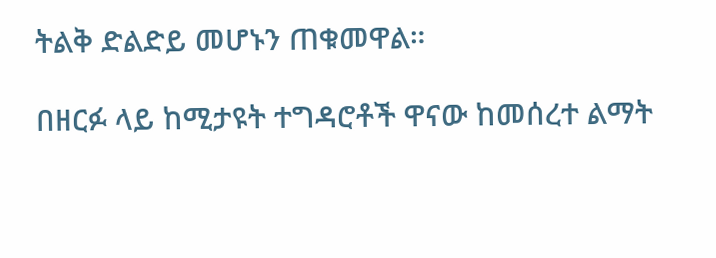ትልቅ ድልድይ መሆኑን ጠቁመዋል።

በዘርፉ ላይ ከሚታዩት ተግዳሮቶች ዋናው ከመሰረተ ልማት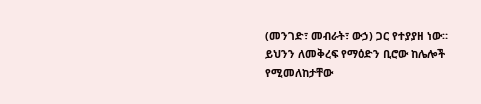(መንገድ፣ መብራት፣ ውኃ) ጋር የተያያዘ ነው። ይህንን ለመቅረፍ የማዕድን ቢሮው ከሌሎች የሚመለከታቸው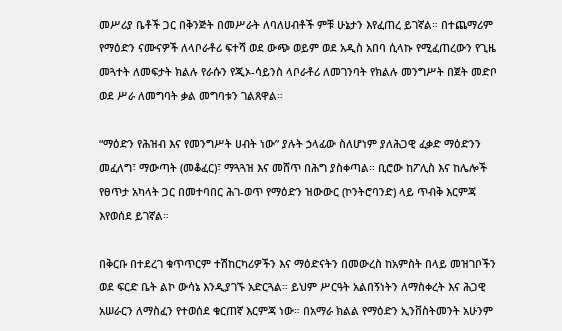መሥሪያ ቤቶች ጋር በቅንጅት በመሥራት ለባለሀብቶች ምቹ ሁኔታን እየፈጠረ ይገኛል። በተጨማሪም የማዕድን ናሙናዎች ለላቦራቶሪ ፍተሻ ወደ ውጭ ወይም ወደ አዲስ አበባ ሲላኩ የሚፈጠረውን የጊዜ መጓተት ለመፍታት ክልሉ የራሱን የጂኦ-ሳይንስ ላቦራቶሪ ለመገንባት የክልሉ መንግሥት በጀት መድቦ ወደ ሥራ ለመግባት ቃል መግባቱን ገልጸዋል።

“ማዕድን የሕዝብ እና የመንግሥት ሀብት ነው” ያሉት ኃላፊው ስለሆነም ያለሕጋዊ ፈቃድ ማዕድንን መፈለግ፣ ማውጣት (መቆፈር)፣ ማጓጓዝ እና መሸጥ በሕግ ያስቀጣል። ቢሮው ከፖሊስ እና ከሌሎች የፀጥታ አካላት ጋር በመተባበር ሕገ-ወጥ የማዕድን ዝውውር (ኮንትሮባንድ) ላይ ጥብቅ እርምጃ እየወሰደ ይገኛል።

በቅርቡ በተደረገ ቁጥጥርም ተሽከርካሪዎችን እና ማዕድናትን በመውረስ ከአምስት በላይ መዝገቦችን ወደ ፍርድ ቤት ልኮ ውሳኔ እንዲያገኙ አድርጓል። ይህም ሥርዓት አልበኝነትን ለማስቀረት እና ሕጋዊ አሠራርን ለማስፈን የተወሰደ ቁርጠኛ እርምጃ ነው። በአማራ ክልል የማዕድን ኢንቨስትመንት አሁንም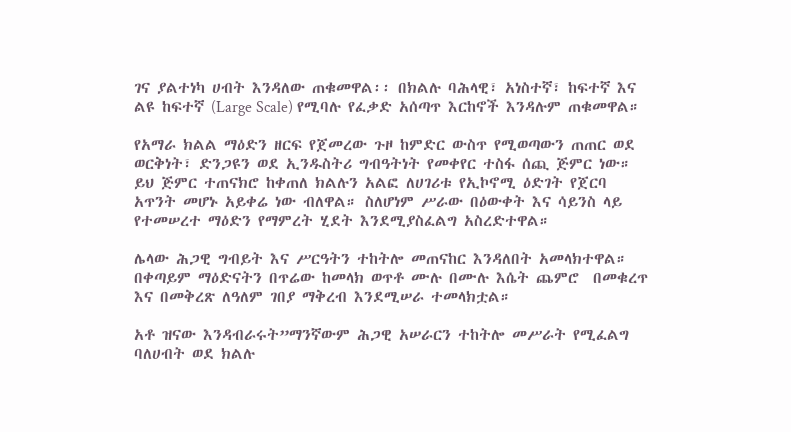ገና ያልተነካ ሀብት እንዳለው ጠቁመዋል፡፡ በክልሉ ባሕላዊ፣ አነስተኛ፣ ከፍተኛ እና ልዩ ከፍተኛ (Large Scale) የሚባሉ የፈቃድ አሰጣጥ እርከኖች እንዳሉም ጠቁመዋል።

የአማራ ክልል ማዕድን ዘርፍ የጀመረው ጉዞ ከምድር ውስጥ የሚወጣውን ጠጠር ወደ ወርቅነት፣ ድንጋዩን ወደ ኢንዱስትሪ ግብዓትነት የመቀየር ተስፋ ሰጪ ጅምር ነው። ይህ ጅምር ተጠናክሮ ከቀጠለ ክልሉን አልፎ ለሀገሪቱ የኢኮኖሚ ዕድገት የጀርባ አጥንት መሆኑ አይቀሬ ነው ብለዋል። ስለሆነም ሥራው በዕውቀት እና ሳይንስ ላይ የተመሠረተ ማዕድን የማምረት ሂደት እንደሚያስፈልግ አስረድተዋል።

ሌላው ሕጋዊ ግብይት እና ሥርዓትን ተከትሎ መጠናከር እንዳለበት አመላክተዋል። በቀጣይም ማዕድናትን በጥሬው ከመላክ ወጥቶ ሙሉ በሙሉ እሴት ጨምሮ  በመቁረጥ እና በመቅረጽ ለዓለም ገበያ ማቅረብ እንደሚሠራ ተመላክቷል።

አቶ ዝናው እንዳብራሩት”ማንኛውም ሕጋዊ አሠራርን ተከትሎ መሥራት የሚፈልግ ባለሀብት ወደ ክልሉ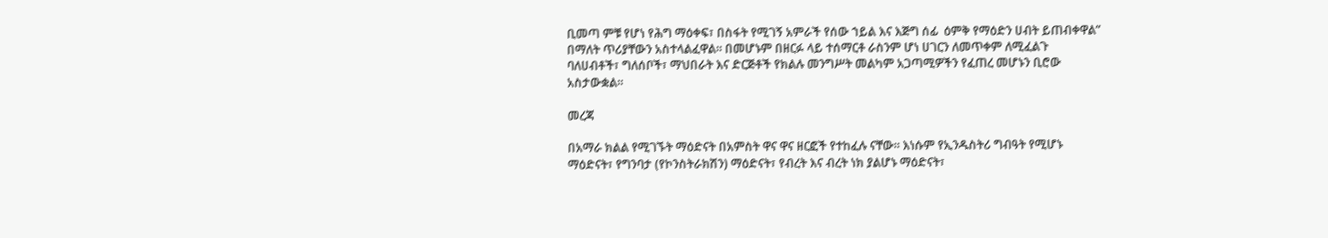ቢመጣ ምቹ የሆነ የሕግ ማዕቀፍ፣ በስፋት የሚገኝ አምራች የሰው ኀይል እና እጅግ ሰፊ  ዕምቅ የማዕድን ሀብት ይጠብቀዋል” በማለት ጥሪያቸውን አስተላልፈዋል። በመሆኑም በዘርፉ ላይ ተሰማርቶ ራስንም ሆነ ሀገርን ለመጥቀም ለሚፈልጉ ባለሀብቶች፣ ግለሰቦች፣ ማህበራት እና ድርጅቶች የክልሉ መንግሥት መልካም አጋጣሚዎችን የፈጠረ መሆኑን ቢሮው አስታውቋል።

መረጃ

በአማራ ክልል የሚገኙት ማዕድናት በአምስት ዋና ዋና ዘርፎች የተከፈሉ ናቸው። እነሱም የኢንዱስትሪ ግብዓት የሚሆኑ ማዕድናት፣ የግንባታ (የኮንስትራክሽን) ማዕድናት፣ የብረት እና ብረት ነክ ያልሆኑ ማዕድናት፣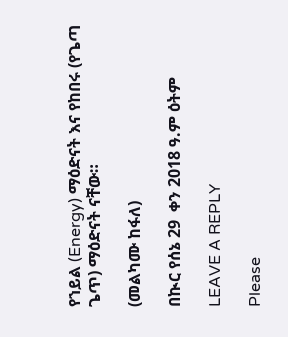የኀይል (Energy) ማዕድናት እና የከበሩ (የጌጣ ጌጥ) ማዕድናት ናቸው።

(መልካሙ ከፋለ)

በኲር የሰኔ 29  ቀን 2018 ዓ.ም ዕትም

LEAVE A REPLY

Please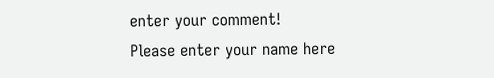enter your comment!
Please enter your name here